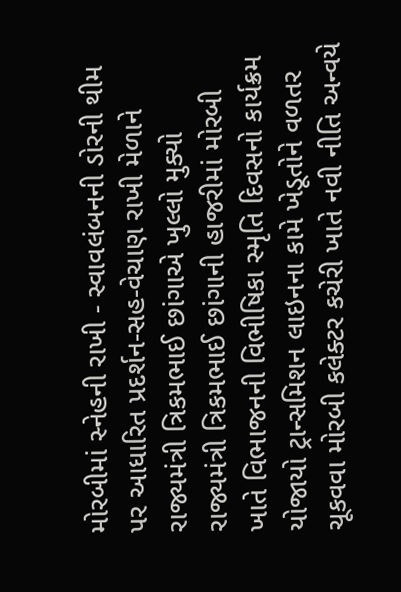મોરબીમાં સ્નેહની રાખી - સ્વાવલંબનની ડોરની થીમ પર આધારિત પ્રદર્શન-સહ-વેચાણ રાખી મેળાને રાજ્યમંત્રી ત્રિકમભાઈ છાંગાએ ખુલ્લો મુક્યો રાજ્યમંત્રી ત્રિકમભાઈ છાંગાની હાજરીમાં મોરબી ખાતે વિભાજનની વિભીષિકા સ્મૃતિ દિવસનો કાર્યક્રમ યોજાયો ટ્રાન્સમિશન લાઇનના કામે ખેડૂતોને વળતર ચૂકવવા મોરબી કલેક્ટર કચેરી ખાતે નવી નીતિ અન્વયે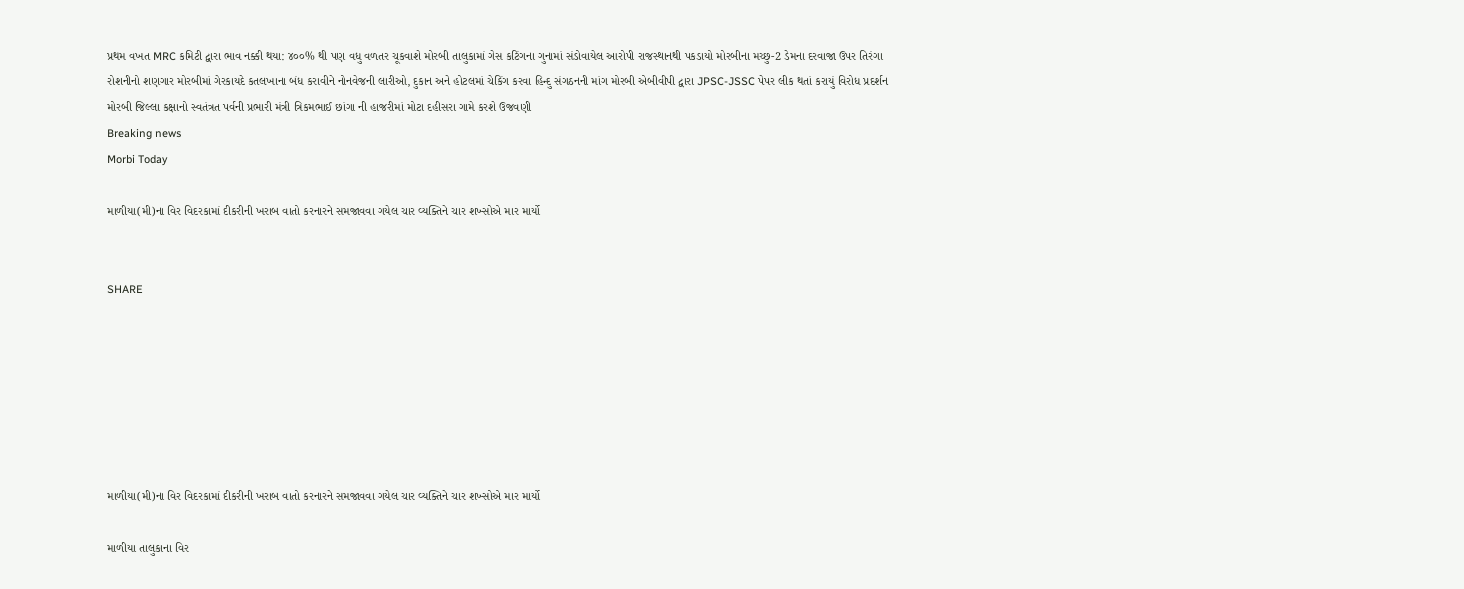પ્રથમ વખત MRC કમિટી દ્વારા ભાવ નક્કી થયા: ૪૦૦% થી પણ વધુ વળતર ચૂકવાશે મોરબી તાલુકામાં ગેસ કટિંગના ગુનામાં સંડોવાયેલ આરોપી રાજસ્થાનથી પકડાયો મોરબીના મચ્છુ-2 ડેમના દરવાજા ઉપર તિરંગા રોશનીનો શણગાર મોરબીમાં ગેરકાયદે કતલખાના બંધ કરાવીને નોનવેજની લારીઓ, દુકાન અને હોટલમાં ચેકિંગ કરવા હિન્દુ સંગઠનની માંગ મોરબી એબીવીપી દ્વારા JPSC-JSSC પેપર લીક થતાં કરાયું વિરોધ પ્રદર્શન મોરબી જિલ્લા કક્ષાનો સ્વતંત્રત પર્વની પ્રભારી મંત્રી ત્રિકમભાઈ છાંગા ની હાજરીમાં મોટા દહીસરા ગામે કરશે ઉજવણી
Breaking news
Morbi Today

માળીયા(મી)ના વિર વિદરકામાં દીકરીની ખરાબ વાતો કરનારને સમજાવવા ગયેલ ચાર વ્યક્તિને ચાર શખ્સોએ માર માર્યો


SHARE







માળીયા(મી)ના વિર વિદરકામાં દીકરીની ખરાબ વાતો કરનારને સમજાવવા ગયેલ ચાર વ્યક્તિને ચાર શખ્સોએ માર માર્યો

માળીયા તાલુકાના વિર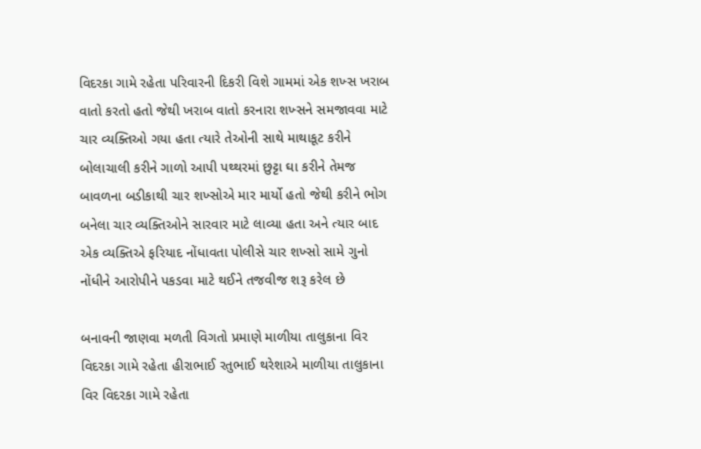વિદરકા ગામે રહેતા પરિવારની દિકરી વિશે ગામમાં એક શખ્સ ખરાબ વાતો કરતો હતો જેથી ખરાબ વાતો કરનારા શખ્સને સમજાવવા માટે ચાર વ્યક્તિઓ ગયા હતા ત્યારે તેઓની સાથે માથાકૂટ કરીને બોલાચાલી કરીને ગાળો આપી પથ્થરમાં છુટ્ટા ઘા કરીને તેમજ બાવળના બડીકાથી ચાર શખ્સોએ માર માર્યો હતો જેથી કરીને ભોગ બનેલા ચાર વ્યક્તિઓને સારવાર માટે લાવ્યા હતા અને ત્યાર બાદ એક વ્યક્તિએ ફરિયાદ નોંધાવતા પોલીસે ચાર શખ્સો સામે ગુનો નોંધીને આરોપીને પકડવા માટે થઈને તજવીજ શરૂ કરેલ છે

બનાવની જાણવા મળતી વિગતો પ્રમાણે માળીયા તાલુકાના વિર વિદરકા ગામે રહેતા હીરાભાઈ રતુભાઈ થરેશાએ માળીયા તાલુકાના વિર વિદરકા ગામે રહેતા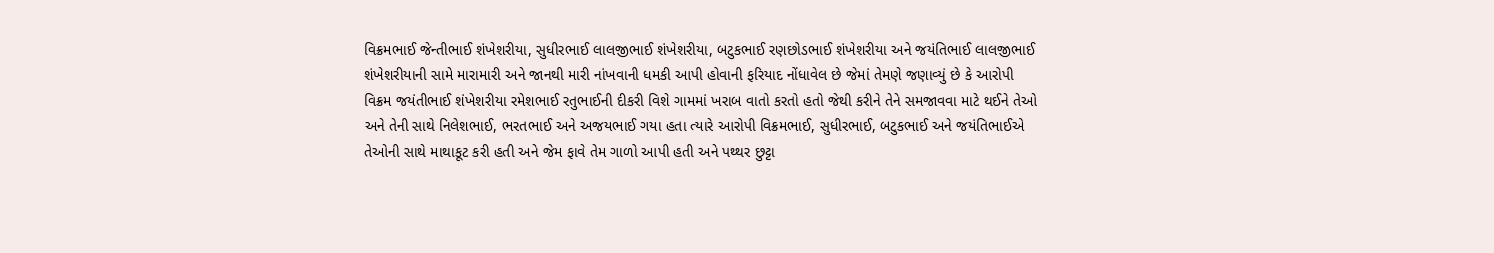વિક્રમભાઈ જેન્તીભાઈ શંખેશરીયા, સુધીરભાઈ લાલજીભાઈ શંખેશરીયા, બટુકભાઈ રણછોડભાઈ શંખેશરીયા અને જયંતિભાઈ લાલજીભાઈ શંખેશરીયાની સામે મારામારી અને જાનથી મારી નાંખવાની ધમકી આપી હોવાની ફરિયાદ નોંધાવેલ છે જેમાં તેમણે જણાવ્યું છે કે આરોપી વિક્રમ જયંતીભાઈ શંખેશરીયા રમેશભાઈ રતુભાઈની દીકરી વિશે ગામમાં ખરાબ વાતો કરતો હતો જેથી કરીને તેને સમજાવવા માટે થઈને તેઓ અને તેની સાથે નિલેશભાઈ, ભરતભાઈ અને અજયભાઈ ગયા હતા ત્યારે આરોપી વિક્રમભાઈ, સુધીરભાઈ, બટુકભાઈ અને જયંતિભાઈએ તેઓની સાથે માથાકૂટ કરી હતી અને જેમ ફાવે તેમ ગાળો આપી હતી અને પથ્થર છુટ્ટા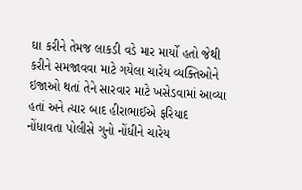ઘા કરીને તેમજ લાકડી વડે માર માર્યો હતો જેથી કરીને સમજાવવા માટે ગયેલા ચારેય વ્યક્તિઓને ઇજાઓ થતાં તેને સારવાર માટે ખસેડવામાં આવ્યા હતાં અને ત્યાર બાદ હીરાભાઈએ ફરિયાદ નોંધાવતા પોલીસે ગુનો નોંધીને ચારેય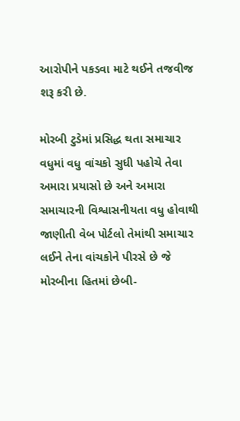આરોપીને પકડવા માટે થઈને તજવીજ શરૂ કરી છે.

મોરબી ટુડેમાં પ્રસિદ્ધ થતા સમાચાર વધુમાં વધુ વાંચકો સુધી પહોચે તેવા અમારા પ્રયાસો છે અને અમારા સમાચારની વિશ્વાસનીયતા વધુ હોવાથી જાણીતી વેબ પોર્ટલો તેમાંથી સમાચાર લઈને તેના વાંચકોને પીરસે છે જે મોરબીના હિતમાં છેબી-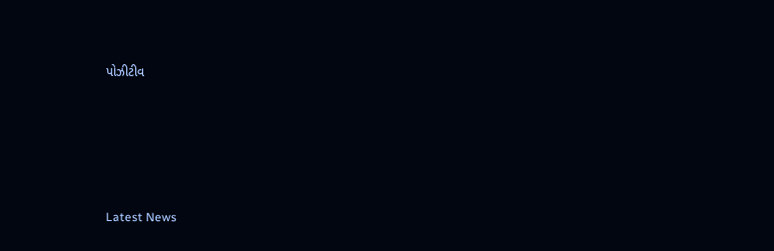પોઝીટીવ








Latest News